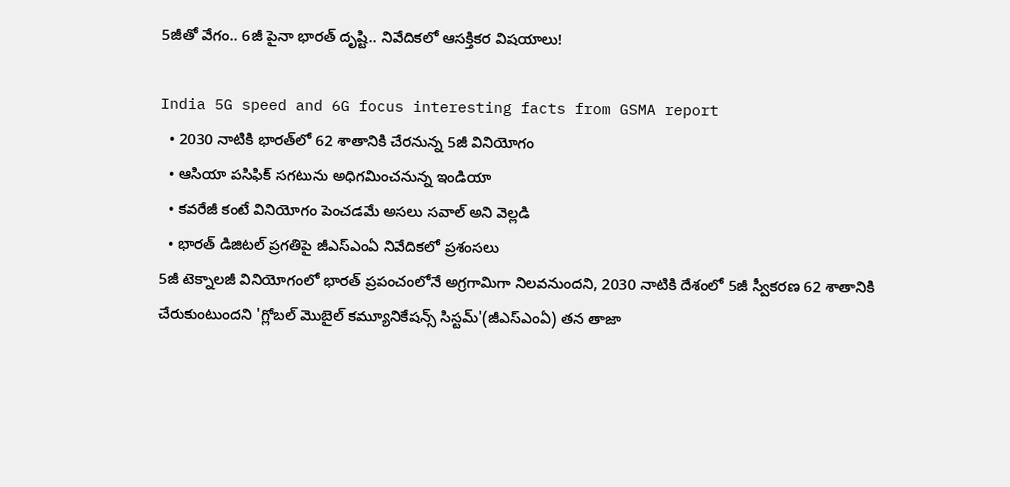5జీతో వేగం.. 6జీ పైనా భారత్ దృష్టి.. నివేదికలో ఆసక్తికర విషయాలు!

India 5G speed and 6G focus interesting facts from GSMA report
  • 2030 నాటికి భారత్‌లో 62 శాతానికి చేరనున్న 5జీ వినియోగం
  • ఆసియా పసిఫిక్‌ సగటును అధిగమించనున్న ఇండియా
  • కవరేజీ కంటే వినియోగం పెంచడమే అసలు సవాల్ అని వెల్లడి
  • భారత్ డిజిటల్ ప్రగతిపై జీఎస్ఎంఏ నివేదికలో ప్రశంసలు
5జీ టెక్నాలజీ వినియోగంలో భారత్ ప్రపంచంలోనే అగ్రగామిగా నిలవనుందని, 2030 నాటికి దేశంలో 5జీ స్వీకరణ 62 శాతానికి చేరుకుంటుందని 'గ్లోబల్ మొబైల్ కమ్యూనికేషన్స్ సిస్టమ్'(జీఎస్ఎంఏ) తన తాజా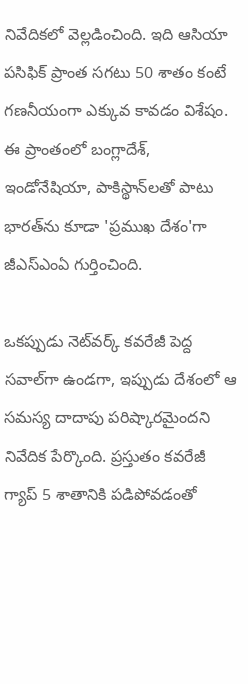నివేదికలో వెల్లడించింది. ఇది ఆసియా పసిఫిక్ ప్రాంత సగటు 50 శాతం కంటే గణనీయంగా ఎక్కువ కావడం విశేషం. ఈ ప్రాంతంలో బంగ్లాదేశ్, ఇండోనేషియా, పాకిస్థాన్‌లతో పాటు భారత్‌ను కూడా 'ప్రముఖ దేశం'గా జీఎస్ఎంఏ గుర్తించింది.

ఒకప్పుడు నెట్‌వర్క్ కవరేజీ పెద్ద సవాల్‌గా ఉండగా, ఇప్పుడు దేశంలో ఆ సమస్య దాదాపు పరిష్కారమైందని నివేదిక పేర్కొంది. ప్రస్తుతం కవరేజీ గ్యాప్ 5 శాతానికి పడిపోవడంతో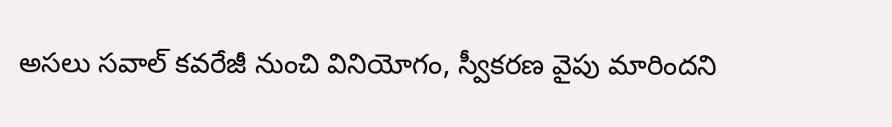అసలు సవాల్ కవరేజీ నుంచి వినియోగం, స్వీకరణ వైపు మారిందని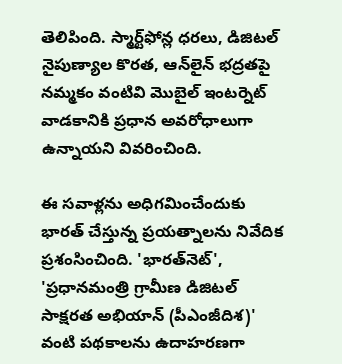తెలిపింది. స్మార్ట్‌ఫోన్ల ధరలు, డిజిటల్ నైపుణ్యాల కొరత, ఆన్‌లైన్ భద్రతపై నమ్మకం వంటివి మొబైల్ ఇంటర్నెట్ వాడకానికి ప్రధాన అవరోధాలుగా ఉన్నాయని వివరించింది.

ఈ సవాళ్లను అధిగమించేందుకు భారత్ చేస్తున్న ప్రయత్నాలను నివేదిక ప్రశంసించింది. 'భారత్‌నెట్', 'ప్రధానమంత్రి గ్రామీణ డిజిటల్ సాక్షరత అభియాన్ (పీఎంజీదిశ)' వంటి పథకాలను ఉదాహరణగా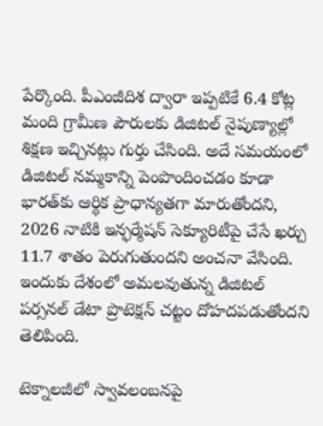పేర్కొంది. పీఎంజీదిశ ద్వారా ఇప్పటికే 6.4 కోట్ల మంది గ్రామీణ పౌరులకు డిజిటల్ నైపుణ్యాల్లో శిక్షణ ఇచ్చినట్లు గుర్తు చేసింది. అదే సమయంలో డిజిటల్ నమ్మకాన్ని పెంపొందించడం కూడా భారత్‌కు ఆర్థిక ప్రాధాన్యతగా మారుతోందని, 2026 నాటికి ఇన్ఫర్మేషన్ సెక్యూరిటీపై చేసే ఖర్చు 11.7 శాతం పెరుగుతుందని అంచనా వేసింది. ఇందుకు దేశంలో అమలవుతున్న డిజిటల్ పర్సనల్ డేటా ప్రొటెక్షన్ చట్టం దోహదపడుతోందని తెలిపింది.

టెక్నాలజీలో స్వావలంబనపై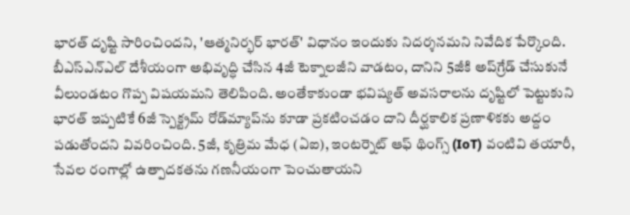భారత్ దృష్టి సారించిందని, 'ఆత్మనిర్భర్ భారత్' విధానం ఇందుకు నిదర్శనమని నివేదిక పేర్కొంది. బీఎస్ఎన్ఎల్ దేశీయంగా అభివృద్ధి చేసిన 4జీ టెక్నాలజీని వాడటం, దానిని 5జీకి అప్‌గ్రేడ్ చేసుకునే వీలుండటం గొప్ప విషయమని తెలిపింది. అంతేకాకుండా భవిష్యత్ అవసరాలను దృష్టిలో పెట్టుకుని భారత్ ఇప్పటికే 6జీ స్పెక్ట్రమ్ రోడ్‌మ్యాప్‌ను కూడా ప్రకటించడం దాని దీర్ఘకాలిక ప్రణాళికకు అద్దం పడుతోందని వివరించింది. 5జీ, కృత్రిమ మేధ (ఏఐ), ఇంటర్నెట్ ఆఫ్ థింగ్స్ (IoT) వంటివి తయారీ, సేవల రంగాల్లో ఉత్పాదకతను గణనీయంగా పెంచుతాయని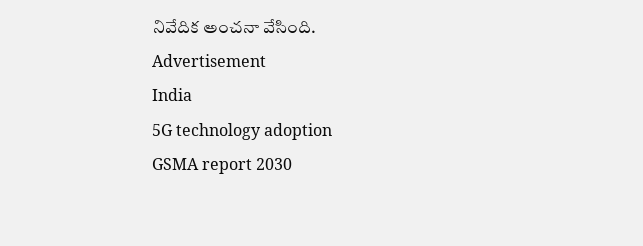నివేదిక అంచనా వేసింది.
Advertisement
India
5G technology adoption
GSMA report 2030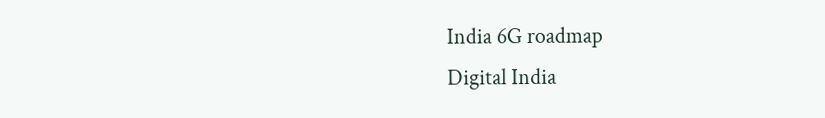India 6G roadmap
Digital India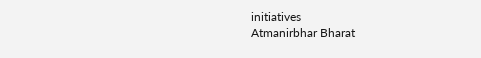initiatives
Atmanirbhar Bharat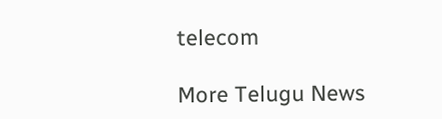telecom

More Telugu News